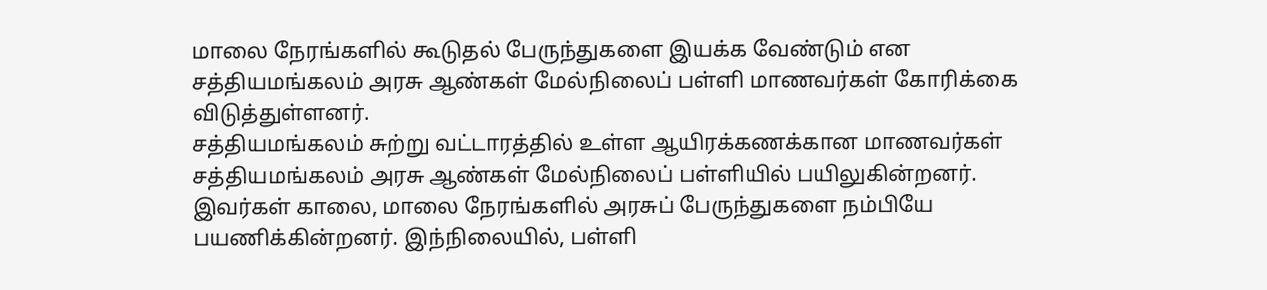மாலை நேரங்களில் கூடுதல் பேருந்துகளை இயக்க வேண்டும் என சத்தியமங்கலம் அரசு ஆண்கள் மேல்நிலைப் பள்ளி மாணவர்கள் கோரிக்கை விடுத்துள்ளனர்.
சத்தியமங்கலம் சுற்று வட்டாரத்தில் உள்ள ஆயிரக்கணக்கான மாணவர்கள் சத்தியமங்கலம் அரசு ஆண்கள் மேல்நிலைப் பள்ளியில் பயிலுகின்றனர். இவர்கள் காலை, மாலை நேரங்களில் அரசுப் பேருந்துகளை நம்பியே பயணிக்கின்றனர். இந்நிலையில், பள்ளி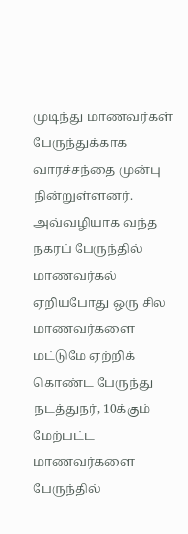முடிந்து மாணவர்கள் பேருந்துக்காக வாரச்சந்தை முன்பு நின்றுள்ளனர். அவ்வழியாக வந்த நகரப் பேருந்தில் மாணவர்கல் ஏறியபோது ஒரு சில மாணவர்களை மட்டுமே ஏற்றிக் கொண்ட பேருந்து நடத்துநர், 10க்கும் மேற்பட்ட மாணவர்களை பேருந்தில்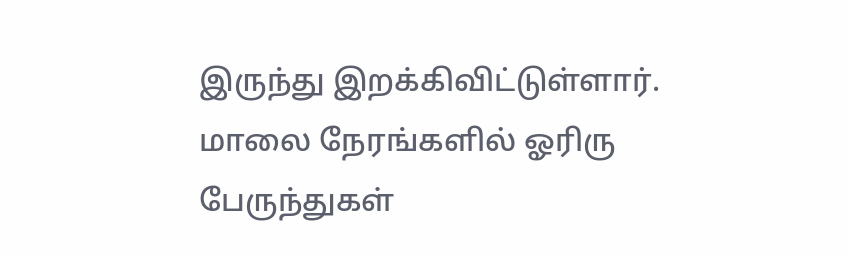இருந்து இறக்கிவிட்டுள்ளார்.
மாலை நேரங்களில் ஓரிரு பேருந்துகள்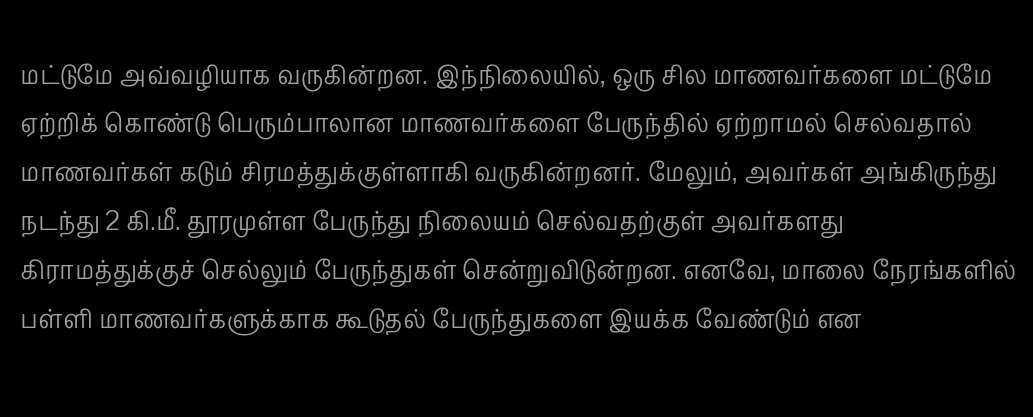மட்டுமே அவ்வழியாக வருகின்றன. இந்நிலையில், ஒரு சில மாணவர்களை மட்டுமே ஏற்றிக் கொண்டு பெரும்பாலான மாணவர்களை பேருந்தில் ஏற்றாமல் செல்வதால் மாணவர்கள் கடும் சிரமத்துக்குள்ளாகி வருகின்றனர். மேலும், அவர்கள் அங்கிருந்து நடந்து 2 கி.மீ. தூரமுள்ள பேருந்து நிலையம் செல்வதற்குள் அவர்களது கிராமத்துக்குச் செல்லும் பேருந்துகள் சென்றுவிடுன்றன. எனவே, மாலை நேரங்களில் பள்ளி மாணவர்களுக்காக கூடுதல் பேருந்துகளை இயக்க வேண்டும் என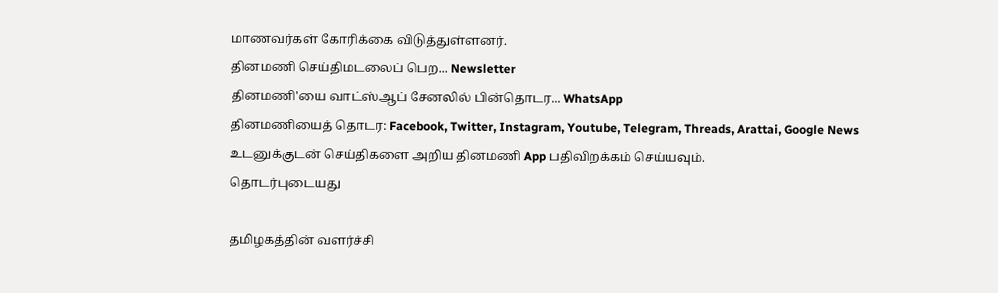மாணவர்கள் கோரிக்கை விடுத்துள்ளனர்.
தினமணி செய்திமடலைப் பெற... Newsletter
தினமணி'யை வாட்ஸ்ஆப் சேனலில் பின்தொடர... WhatsApp
தினமணியைத் தொடர: Facebook, Twitter, Instagram, Youtube, Telegram, Threads, Arattai, Google News
உடனுக்குடன் செய்திகளை அறிய தினமணி App பதிவிறக்கம் செய்யவும்.
தொடர்புடையது

தமிழகத்தின் வளர்ச்சி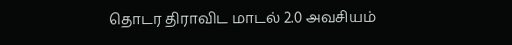தொடர திராவிட மாடல் 2.0 அவசியம்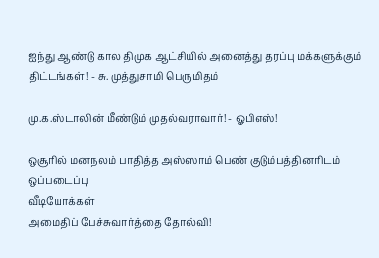ஐந்து ஆண்டு கால திமுக ஆட்சியில் அனைத்து தரப்பு மக்களுக்கும் திட்டங்கள்! - சு. முத்துசாமி பெருமிதம்

மு.க.ஸ்டாலின் மீண்டும் முதல்வராவார்! - ஓபிஎஸ்!

ஒசூரில் மனநலம் பாதித்த அஸ்ஸாம் பெண் குடும்பத்தினரிடம் ஒப்படைப்பு
வீடியோக்கள்
அமைதிப் பேச்சுவார்த்தை தோல்வி!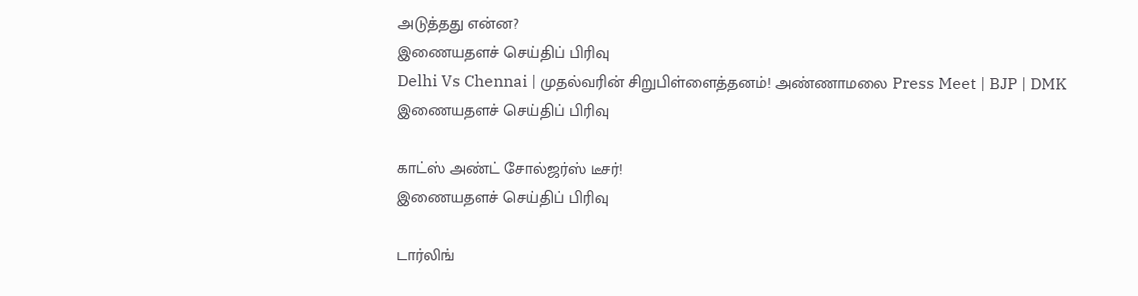அடுத்தது என்ன?
இணையதளச் செய்திப் பிரிவு
Delhi Vs Chennai | முதல்வரின் சிறுபிள்ளைத்தனம்! அண்ணாமலை Press Meet | BJP | DMK
இணையதளச் செய்திப் பிரிவு

காட்ஸ் அண்ட் சோல்ஜர்ஸ் டீசர்!
இணையதளச் செய்திப் பிரிவு

டார்லிங்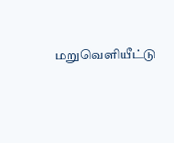மறுவெளியீட்டு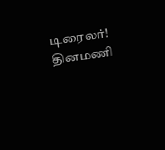டிரைலர்!
தினமணி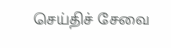செய்திச் சேவை